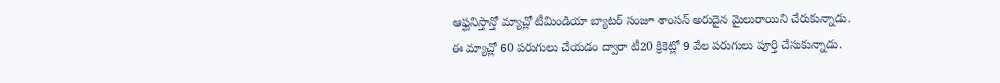ఆఫ్ఘనిస్తాన్తో మ్యాచ్లో టీమిండియా బ్యాటర్ సంజూ శాంసన్ అరుదైన మైలురాయిని చేరుకున్నాడు. ఈ మ్యాచ్లో 60 పరుగులు చేయడం ద్వారా టీ20 క్రికెట్లో 9 వేల పరుగులు పూర్తి చేసుకున్నాడు.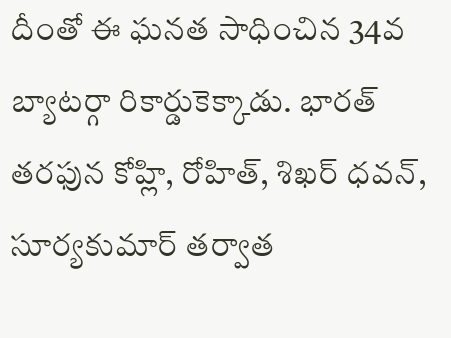దీంతో ఈ ఘనత సాధించిన 34వ బ్యాటర్గా రికార్డుకెక్కాడు. భారత్ తరఫున కోహ్లి, రోహిత్, శిఖర్ ధవన్, సూర్యకుమార్ తర్వాత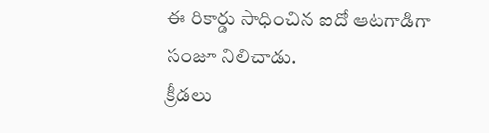ఈ రికార్డు సాధించిన ఐదో ఆటగాడిగా సంజూ నిలిచాడు.
క్రీడలు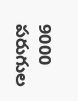9000 పరుగుల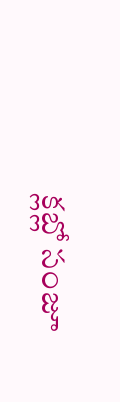క్లబ్లో సంజూ